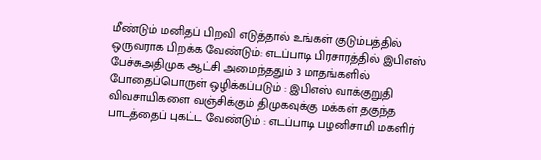மீண்டும் மனிதப் பிறவி எடுத்தால் உங்கள் குடும்பத்தில் ஒருவராக பிறக்க வேண்டும்: எடப்பாடி பிரசாரத்தில் இபிஎஸ் பேச்சுஅதிமுக ஆட்சி அமைந்ததும் 3 மாதங்களில் போதைப்பொருள் ஒழிக்கப்படும் : இபிஎஸ் வாக்குறுதி விவசாயிகளை வஞ்சிக்கும் திமுகவுக்கு மக்கள் தகுந்த பாடத்தைப் புகட்ட வேண்டும் : எடப்பாடி பழனிசாமி மகளிர்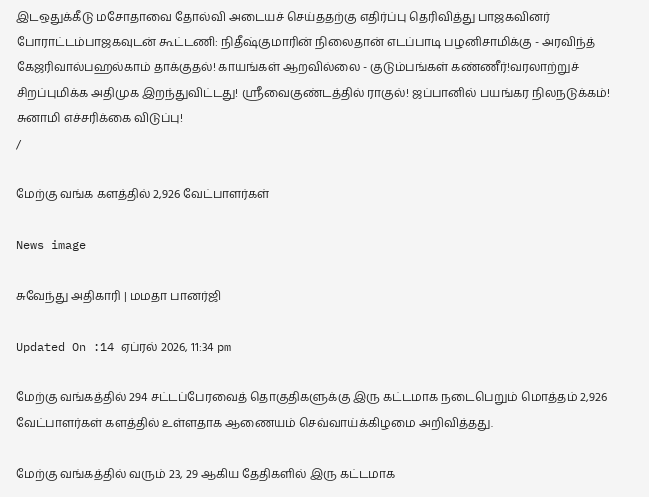இடஒதுக்கீடு மசோதாவை தோல்வி அடையச் செய்ததற்கு எதிர்ப்பு தெரிவித்து பாஜகவினர் போராட்டம்பாஜகவுடன் கூட்டணி: நிதீஷ்குமாரின் நிலைதான் எடப்பாடி பழனிசாமிக்கு - அரவிந்த் கேஜரிவால்பஹல்காம் தாக்குதல்! காயங்கள் ஆறவில்லை - குடும்பங்கள் கண்ணீர்!வரலாற்றுச் சிறப்புமிக்க அதிமுக இறந்துவிட்டது! ஸ்ரீவைகுண்டத்தில் ராகுல்! ஜப்பானில் பயங்கர நிலநடுக்கம்! சுனாமி எச்சரிக்கை விடுப்பு!
/

மேற்கு வங்க களத்தில் 2,926 வேட்பாளர்கள்

News image

சுவேந்து அதிகாரி | மமதா பானர்ஜி

Updated On :14 ஏப்ரல் 2026, 11:34 pm

மேற்கு வங்கத்தில் 294 சட்டப்பேரவைத் தொகுதிகளுக்கு இரு கட்டமாக நடைபெறும் மொத்தம் 2,926 வேட்பாளர்கள் களத்தில் உள்ளதாக ஆணையம் செவ்வாய்க்கிழமை அறிவித்தது.

மேற்கு வங்கத்தில் வரும் 23, 29 ஆகிய தேதிகளில் இரு கட்டமாக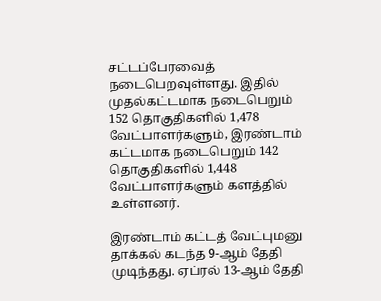சட்டப்பேரவைத் நடைபெறவுள்ளது. இதில் முதல்கட்டமாக நடைபெறும் 152 தொகுதிகளில் 1,478 வேட்பாளர்களும், இரண்டாம் கட்டமாக நடைபெறும் 142 தொகுதிகளில் 1,448 வேட்பாளர்களும் களத்தில் உள்ளனர்.

இரண்டாம் கட்டத் வேட்புமனு தாக்கல் கடந்த 9-ஆம் தேதி முடிந்தது. ஏப்ரல் 13-ஆம் தேதி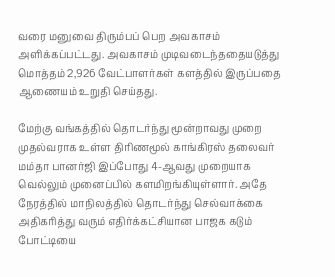வரை மனுவை திரும்பப் பெற அவகாசம் அளிக்கப்பட்டது. அவகாசம் முடிவடைந்ததையடுத்து மொத்தம் 2,926 வேட்பாளர்கள் களத்தில் இருப்பதை ஆணையம் உறுதி செய்தது.

மேற்கு வங்கத்தில் தொடர்ந்து மூன்றாவது முறை முதல்வராக உள்ள திரிணமூல் காங்கிரஸ் தலைவர் மம்தா பானர்ஜி இப்போது 4-ஆவது முறையாக வெல்லும் முனைப்பில் களமிறங்கியுள்ளார். அதே நேரத்தில் மாநிலத்தில் தொடர்ந்து செல்வாக்கை அதிகரித்து வரும் எதிர்க்கட்சியான பாஜக கடும் போட்டியை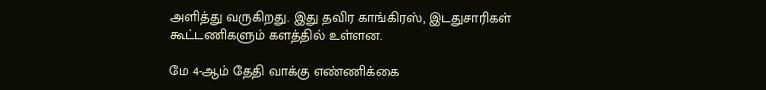அளித்து வருகிறது. இது தவிர காங்கிரஸ், இடதுசாரிகள் கூட்டணிகளும் களத்தில் உள்ளன.

மே 4-ஆம் தேதி வாக்கு எண்ணிக்கை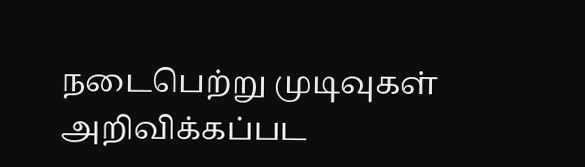நடைபெற்று முடிவுகள் அறிவிக்கப்பட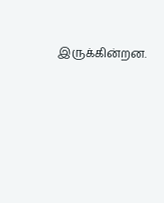இருக்கின்றன.